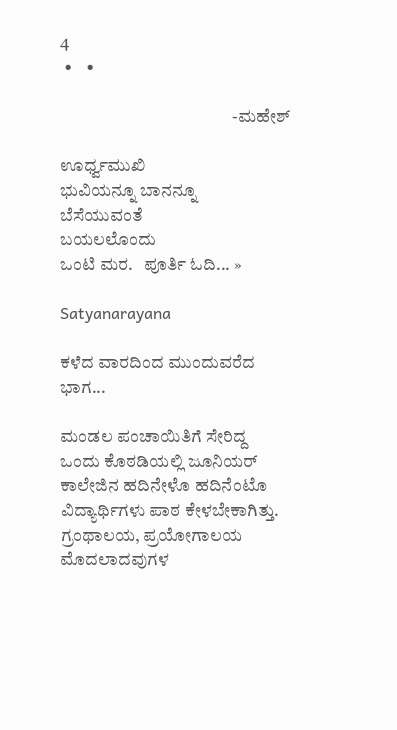4
 •    •

                                                 -ಮಹೇಶ್

ಊರ್ಧ್ವಮುಖಿ
ಭುವಿಯನ್ನೂ ಬಾನನ್ನೂ
ಬೆಸೆಯುವಂತೆ
ಬಯಲಲೊಂದು
ಒಂಟಿ ಮರ.   ಪೂರ್ತಿ ಓದಿ... »

Satyanarayana

ಕಳೆದ ವಾರದಿಂದ ಮುಂದುವರೆದ ಭಾಗ...

ಮಂಡಲ ಪಂಚಾಯಿತಿಗೆ ಸೇರಿದ್ದ ಒಂದು ಕೊಠಡಿಯಲ್ಲಿ ಜೂನಿಯರ್ ಕಾಲೇಜಿನ ಹದಿನೇಳೊ ಹದಿನೆಂಟೊ ವಿದ್ಯಾರ್ಥಿಗಳು ಪಾಠ ಕೇಳಬೇಕಾಗಿತ್ತು. ಗ್ರಂಥಾಲಯ, ಪ್ರಯೋಗಾಲಯ ಮೊದಲಾದವುಗಳ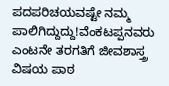ಪದಪರಿಚಯವಷ್ಟೇ ನಮ್ಮ ಪಾಲಿಗಿದ್ದುದ್ದು!ವೆಂಕಟಪ್ಪನವರು ಎಂಟನೇ ತರಗತಿಗೆ ಜೀವಶಾಸ್ತ್ರ ವಿಷಯ ಪಾಠ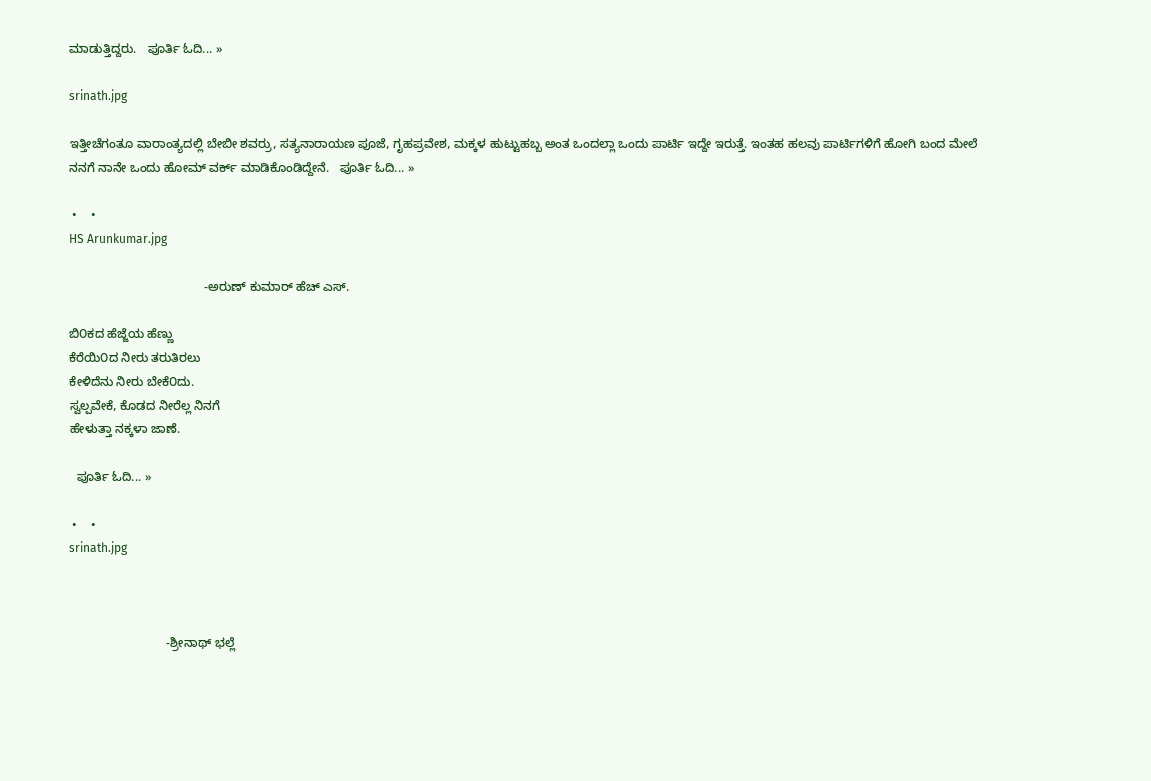ಮಾಡುತ್ತಿದ್ದರು.   ಪೂರ್ತಿ ಓದಿ... »

srinath.jpg

ಇತ್ತೀಚೆಗಂತೂ ವಾರಾಂತ್ಯದಲ್ಲಿ ಬೇಬೀ ಶವರ್ರು, ಸತ್ಯನಾರಾಯಣ ಪೂಜೆ, ಗೃಹಪ್ರವೇಶ, ಮಕ್ಕಳ ಹುಟ್ಟುಹಬ್ಬ ಅಂತ ಒಂದಲ್ಲಾ ಒಂದು ಪಾರ್ಟಿ ಇದ್ದೇ ಇರುತ್ತೆ. ಇಂತಹ ಹಲವು ಪಾರ್ಟಿಗಳಿಗೆ ಹೋಗಿ ಬಂದ ಮೇಲೆ ನನಗೆ ನಾನೇ ಒಂದು ಹೋಮ್ ವರ್ಕ್ ಮಾಡಿಕೊಂಡಿದ್ದೇನೆ.   ಪೂರ್ತಿ ಓದಿ... »

 •    •
HS Arunkumar.jpg

                                       -ಅರುಣ್ ಕುಮಾರ್ ಹೆಚ್ ಎಸ್.

ಬಿ೦ಕದ ಹೆಜ್ಜೆಯ ಹೆಣ್ಣು
ಕೆರೆಯಿ೦ದ ನೀರು ತರುತಿರಲು
ಕೇಳಿದೆನು ನೀರು ಬೇಕೆ೦ದು.
ಸ್ವಲ್ಪವೇಕೆ, ಕೊಡದ ನೀರೆಲ್ಲ ನಿನಗೆ
ಹೇಳುತ್ತಾ ನಕ್ಕಳಾ ಜಾಣೆ.

  ಪೂರ್ತಿ ಓದಿ... »

 •    •
srinath.jpg



                            -ಶ್ರೀನಾಥ್ ಭಲ್ಲೆ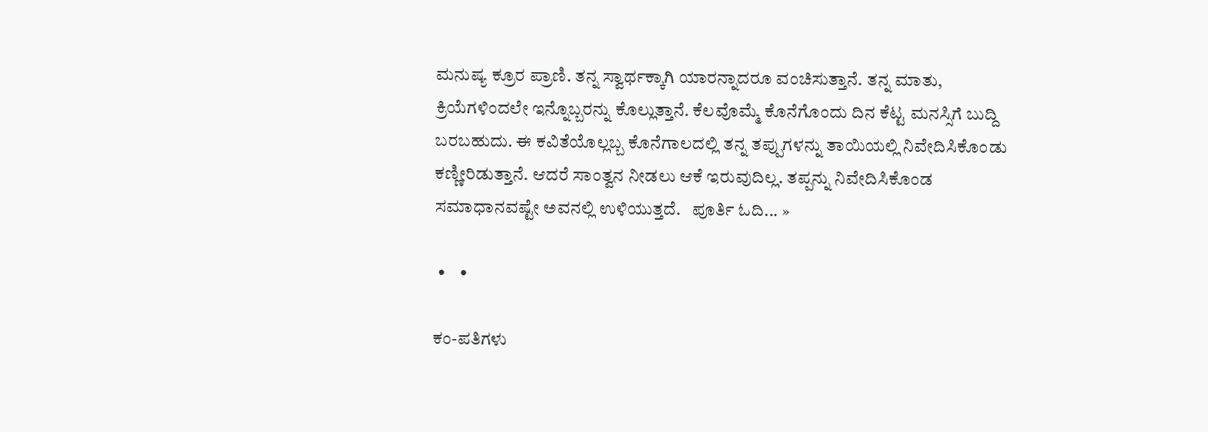ಮನುಷ್ಯ ಕ್ರೂರ ಪ್ರಾಣಿ. ತನ್ನ ಸ್ವಾರ್ಥಕ್ಕಾಗಿ ಯಾರನ್ನಾದರೂ ವಂಚಿಸುತ್ತಾನೆ. ತನ್ನ ಮಾತು, ಕ್ರಿಯೆಗಳಿಂದಲೇ ಇನ್ನೊಬ್ಬರನ್ನು ಕೊಲ್ಲುತ್ತಾನೆ. ಕೆಲವೊಮ್ಮೆ ಕೊನೆಗೊಂದು ದಿನ ಕೆಟ್ಟ ಮನಸ್ಸಿಗೆ ಬುದ್ದಿ ಬರಬಹುದು. ಈ ಕವಿತೆಯೊಲ್ಲಬ್ಬ ಕೊನೆಗಾಲದಲ್ಲಿ ತನ್ನ ತಪ್ಪುಗಳನ್ನು ತಾಯಿಯಲ್ಲಿ ನಿವೇದಿಸಿಕೊಂಡು ಕಣ್ಣೀರಿಡುತ್ತಾನೆ. ಆದರೆ ಸಾಂತ್ವನ ನೀಡಲು ಆಕೆ ಇರುವುದಿಲ್ಲ. ತಪ್ಪನ್ನು ನಿವೇದಿಸಿಕೊಂಡ ಸಮಾಧಾನವಷ್ಟೇ ಅವನಲ್ಲಿ ಉಳಿಯುತ್ತದೆ.   ಪೂರ್ತಿ ಓದಿ... »

 •    •

ಕಂ-ಪತಿಗಳು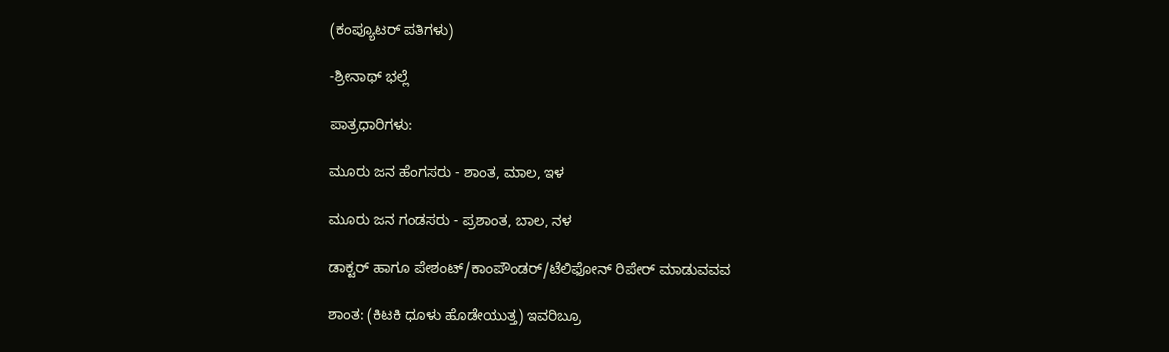(ಕಂಪ್ಯೂಟರ್ ಪತಿಗಳು)

-ಶ್ರೀನಾಥ್ ಭಲ್ಲೆ

ಪಾತ್ರಧಾರಿಗಳು:

ಮೂರು ಜನ ಹೆಂಗಸರು - ಶಾಂತ, ಮಾಲ, ಇಳ

ಮೂರು ಜನ ಗಂಡಸರು - ಪ್ರಶಾಂತ, ಬಾಲ, ನಳ

ಡಾಕ್ಟರ್ ಹಾಗೂ ಪೇಶಂಟ್/ಕಾಂಪೌಂಡರ್/ಟೆಲಿಫೋನ್ ರಿಪೇರ್ ಮಾಡುವವವ

ಶಾಂತ: (ಕಿಟಕಿ ಧೂಳು ಹೊಡೇಯುತ್ತ) ಇವರಿಬ್ರೂ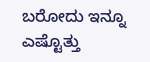ಬರೋದು ಇನ್ನೂ ಎಷ್ಟೊತ್ತು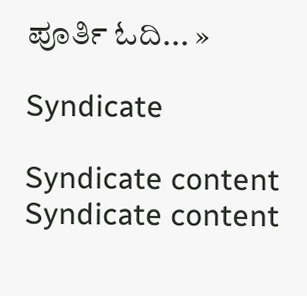ಪೂರ್ತಿ ಓದಿ... »

Syndicate

Syndicate content
Syndicate content